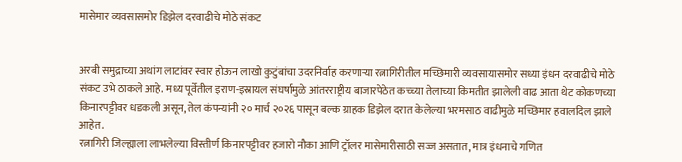मासेमार व्यवसासमोर डिझेल दरवाढीचे मोठे संकट


अरबी समुद्राच्या अथांग लाटांवर स्वार होऊन लाखो कुटुंबांचा उदरनिर्वाह करणार्‍या रत्नागिरीतील मच्छिमारी व्यवसायासमोर सध्या इंधन दरवाढीचे मोठे संकट उभे ठाकले आहे. मध्य पूर्वेतील इराण-इस्रायल संघर्षामुळे आंतरराष्ट्रीय बाजारपेठेत कच्च्या तेलाच्या किमतीत झालेली वाढ आता थेट कोकणच्या किनारपट्टीवर धडकली असून, तेल कंपन्यांनी २० मार्च २०२६ पासून बल्क ग्राहक डिझेल दरात केलेल्या भरमसाठ वाढीमुळे मच्छिमार हवालदिल झाले आहेत.
रत्नागिरी जिल्ह्याला लाभलेल्या विस्तीर्ण किनारपट्टीवर हजारो नौका आणि ट्रॉलर मासेमारीसाठी सज्ज असतात, मात्र इंधनाचे गणित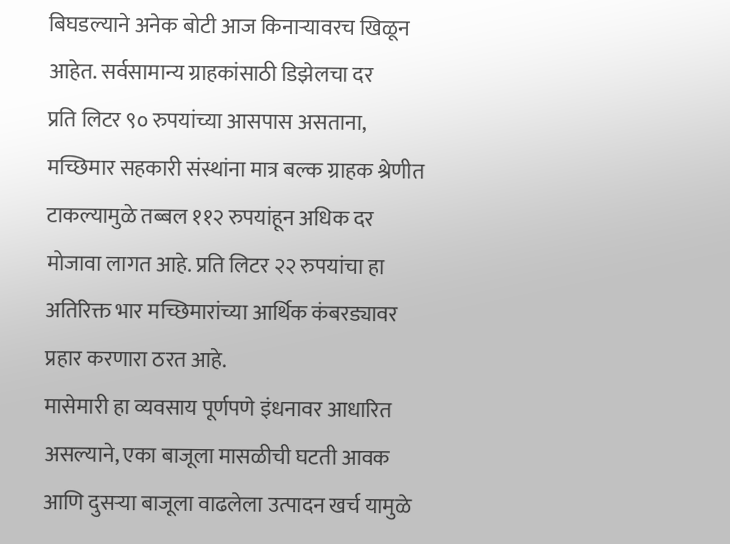बिघडल्याने अनेक बोटी आज किनार्‍यावरच खिळून आहेत. सर्वसामान्य ग्राहकांसाठी डिझेलचा दर
प्रति लिटर ९० रुपयांच्या आसपास असताना, मच्छिमार सहकारी संस्थांना मात्र बल्क ग्राहक श्रेणीत टाकल्यामुळे तब्बल ११२ रुपयांहून अधिक दर मोजावा लागत आहे. प्रति लिटर २२ रुपयांचा हा अतिरिक्त भार मच्छिमारांच्या आर्थिक कंबरड्यावर प्रहार करणारा ठरत आहे.
मासेमारी हा व्यवसाय पूर्णपणे इंधनावर आधारित असल्याने, एका बाजूला मासळीची घटती आवक आणि दुसर्‍या बाजूला वाढलेला उत्पादन खर्च यामुळे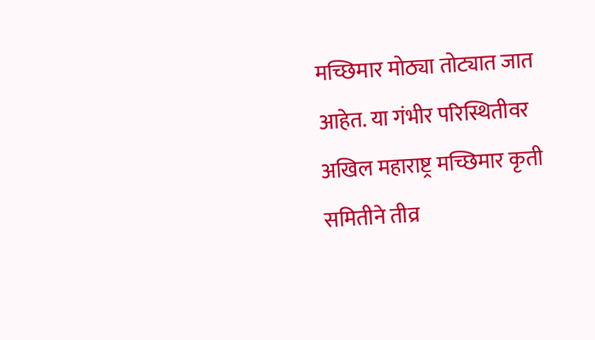मच्छिमार मोठ्या तोट्यात जात आहेत. या गंभीर परिस्थितीवर अखिल महाराष्ट्र मच्छिमार कृती समितीने तीव्र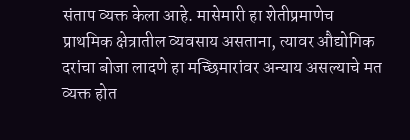संताप व्यक्त केला आहे. मासेमारी हा शेतीप्रमाणेच प्राथमिक क्षेत्रातील व्यवसाय असताना, त्यावर औद्योगिक दरांचा बोजा लादणे हा मच्छिमारांवर अन्याय असल्याचे मत व्यक्त होत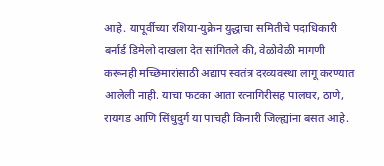आहे. यापूर्वीच्या रशिया-युक्रेन युद्धाचा समितीचे पदाधिकारी बर्नार्ड डिमेलो दाखला देत सांगितले की, वेळोवेळी मागणी करूनही मच्छिमारांसाठी अद्याप स्वतंत्र दरव्यवस्था लागू करण्यात आलेली नाही. याचा फटका आता रत्नागिरीसह पालघर, ठाणे, रायगड आणि सिंधुदुर्ग या पाचही किनारी जिल्ह्यांना बसत आहे.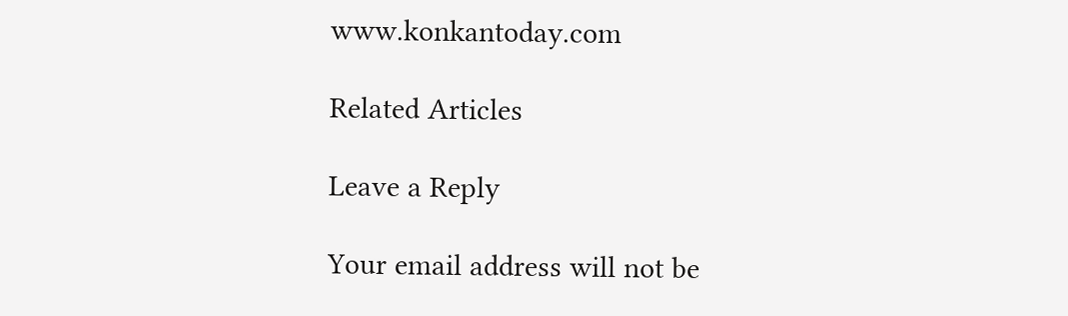www.konkantoday.com

Related Articles

Leave a Reply

Your email address will not be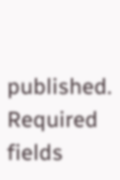published. Required fields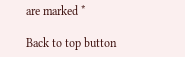are marked *

Back to top button